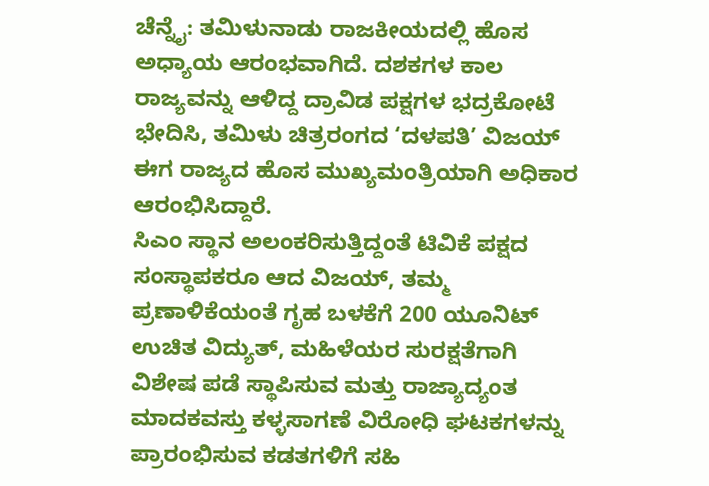ಚೆನ್ನೈ: ತಮಿಳುನಾಡು ರಾಜಕೀಯದಲ್ಲಿ ಹೊಸ ಅಧ್ಯಾಯ ಆರಂಭವಾಗಿದೆ. ದಶಕಗಳ ಕಾಲ ರಾಜ್ಯವನ್ನು ಆಳಿದ್ದ ದ್ರಾವಿಡ ಪಕ್ಷಗಳ ಭದ್ರಕೋಟೆ ಭೇದಿಸಿ, ತಮಿಳು ಚಿತ್ರರಂಗದ ‘ದಳಪತಿ’ ವಿಜಯ್ ಈಗ ರಾಜ್ಯದ ಹೊಸ ಮುಖ್ಯಮಂತ್ರಿಯಾಗಿ ಅಧಿಕಾರ ಆರಂಭಿಸಿದ್ದಾರೆ.
ಸಿಎಂ ಸ್ಥಾನ ಅಲಂಕರಿಸುತ್ತಿದ್ದಂತೆ ಟಿವಿಕೆ ಪಕ್ಷದ ಸಂಸ್ಥಾಪಕರೂ ಆದ ವಿಜಯ್, ತಮ್ಮ ಪ್ರಣಾಳಿಕೆಯಂತೆ ಗೃಹ ಬಳಕೆಗೆ 200 ಯೂನಿಟ್ ಉಚಿತ ವಿದ್ಯುತ್, ಮಹಿಳೆಯರ ಸುರಕ್ಷತೆಗಾಗಿ ವಿಶೇಷ ಪಡೆ ಸ್ಥಾಪಿಸುವ ಮತ್ತು ರಾಜ್ಯಾದ್ಯಂತ ಮಾದಕವಸ್ತು ಕಳ್ಳಸಾಗಣೆ ವಿರೋಧಿ ಘಟಕಗಳನ್ನು ಪ್ರಾರಂಭಿಸುವ ಕಡತಗಳಿಗೆ ಸಹಿ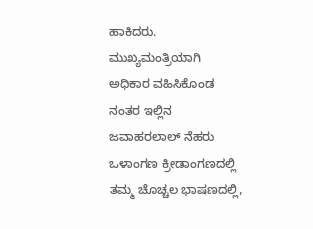ಹಾಕಿದರು.
ಮುಖ್ಯಮಂತ್ರಿಯಾಗಿ ಅಧಿಕಾರ ವಹಿಸಿಕೊಂಡ ನಂತರ ಇಲ್ಲಿನ ಜವಾಹರಲಾಲ್ ನೆಹರು ಒಳಾಂಗಣ ಕ್ರೀಡಾಂಗಣದಲ್ಲಿ ತಮ್ಮ ಚೊಚ್ಚಲ ಭಾಷಣದಲ್ಲಿ,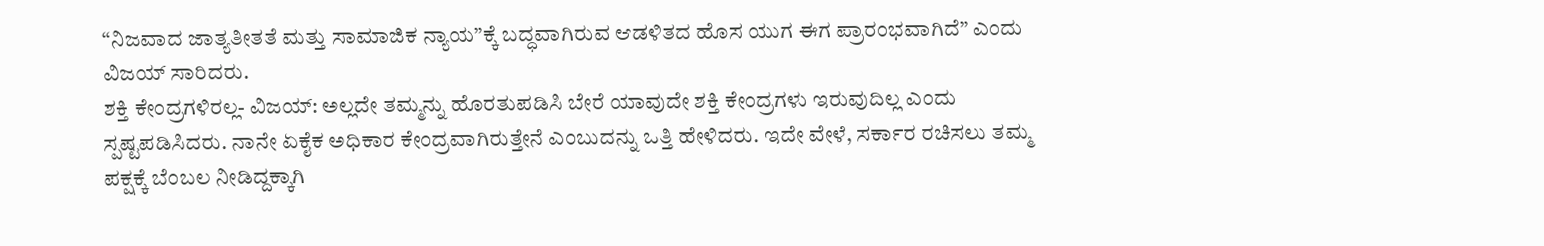“ನಿಜವಾದ ಜಾತ್ಯತೀತತೆ ಮತ್ತು ಸಾಮಾಜಿಕ ನ್ಯಾಯ”ಕ್ಕೆ ಬದ್ಧವಾಗಿರುವ ಆಡಳಿತದ ಹೊಸ ಯುಗ ಈಗ ಪ್ರಾರಂಭವಾಗಿದೆ” ಎಂದು ವಿಜಯ್ ಸಾರಿದರು.
ಶಕ್ತಿ ಕೇಂದ್ರಗಳಿರಲ್ಲ- ವಿಜಯ್: ಅಲ್ಲದೇ ತಮ್ಮನ್ನು ಹೊರತುಪಡಿಸಿ ಬೇರೆ ಯಾವುದೇ ಶಕ್ತಿ ಕೇಂದ್ರಗಳು ಇರುವುದಿಲ್ಲ ಎಂದು ಸ್ಪಷ್ಟಪಡಿಸಿದರು. ನಾನೇ ಏಕೈಕ ಅಧಿಕಾರ ಕೇಂದ್ರವಾಗಿರುತ್ತೇನೆ ಎಂಬುದನ್ನು ಒತ್ತಿ ಹೇಳಿದರು. ಇದೇ ವೇಳೆ, ಸರ್ಕಾರ ರಚಿಸಲು ತಮ್ಮ ಪಕ್ಷಕ್ಕೆ ಬೆಂಬಲ ನೀಡಿದ್ದಕ್ಕಾಗಿ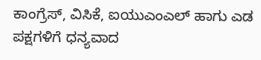ಕಾಂಗ್ರೆಸ್, ವಿಸಿಕೆ, ಐಯುಎಂಎಲ್ ಹಾಗು ಎಡ ಪಕ್ಷಗಳಿಗೆ ಧನ್ಯವಾದ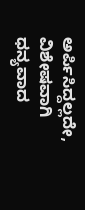ಅರ್ಪಿಸಿದ್ದಲ್ಲದೇ, ವಿಶೇಷವಾಗಿ ಧನ್ಯವಾದ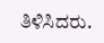ತಿಳಿಸಿದರು.